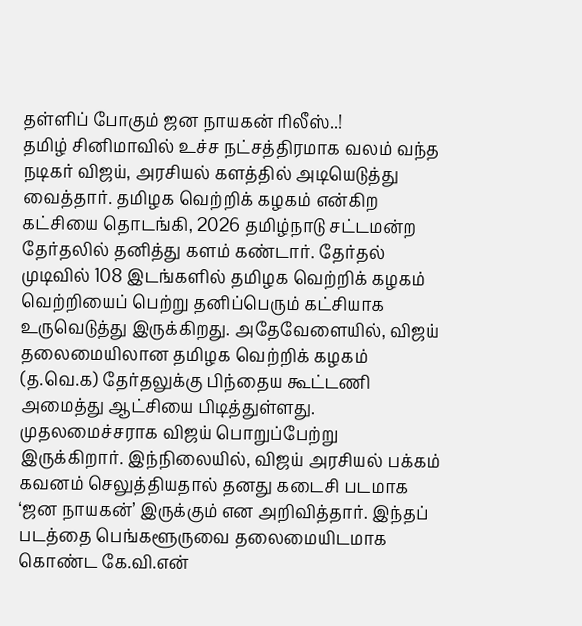தள்ளிப் போகும் ஜன நாயகன் ரிலீஸ்..!
தமிழ் சினிமாவில் உச்ச நட்சத்திரமாக வலம் வந்த நடிகர் விஜய், அரசியல் களத்தில் அடியெடுத்து வைத்தார். தமிழக வெற்றிக் கழகம் என்கிற கட்சியை தொடங்கி, 2026 தமிழ்நாடு சட்டமன்ற தேர்தலில் தனித்து களம் கண்டார். தேர்தல் முடிவில் 108 இடங்களில் தமிழக வெற்றிக் கழகம் வெற்றியைப் பெற்று தனிப்பெரும் கட்சியாக உருவெடுத்து இருக்கிறது. அதேவேளையில், விஜய் தலைமையிலான தமிழக வெற்றிக் கழகம் (த.வெ.க) தேர்தலுக்கு பிந்தைய கூட்டணி அமைத்து ஆட்சியை பிடித்துள்ளது.
முதலமைச்சராக விஜய் பொறுப்பேற்று இருக்கிறார். இந்நிலையில், விஜய் அரசியல் பக்கம் கவனம் செலுத்தியதால் தனது கடைசி படமாக ‘ஜன நாயகன்’ இருக்கும் என அறிவித்தார். இந்தப் படத்தை பெங்களூருவை தலைமையிடமாக கொண்ட கே.வி.என்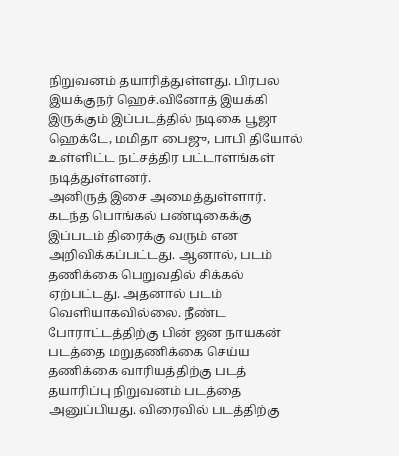நிறுவனம் தயாரித்துள்ளது. பிரபல இயக்குநர் ஹெச்.வினோத் இயக்கி இருக்கும் இப்படத்தில் நடிகை பூஜா ஹெக்டே, மமிதா பைஜு, பாபி தியோல் உள்ளிட்ட நட்சத்திர பட்டாளங்கள் நடித்துள்ளனர்.
அனிருத் இசை அமைத்துள்ளார். கடந்த பொங்கல் பண்டிகைக்கு இப்படம் திரைக்கு வரும் என அறிவிக்கப்பட்டது. ஆனால், படம் தணிக்கை பெறுவதில் சிக்கல் ஏற்பட்டது. அதனால் படம் வெளியாகவில்லை. நீண்ட போராட்டத்திற்கு பின் ஜன நாயகன் படத்தை மறுதணிக்கை செய்ய தணிக்கை வாரியத்திற்கு படத் தயாரிப்பு நிறுவனம் படத்தை அனுப்பியது. விரைவில் படத்திற்கு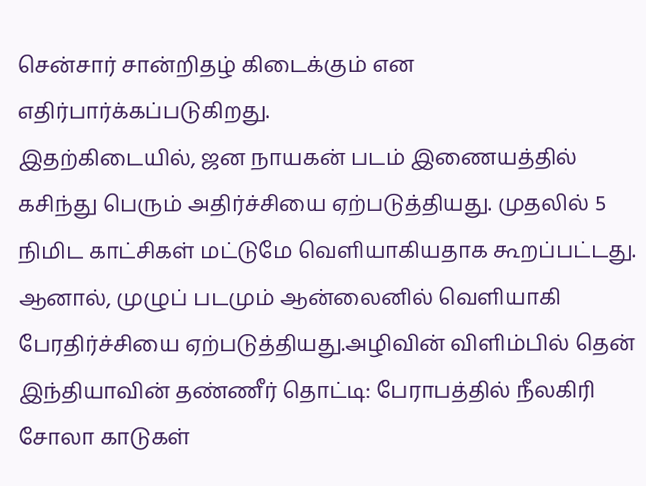சென்சார் சான்றிதழ் கிடைக்கும் என எதிர்பார்க்கப்படுகிறது.
இதற்கிடையில், ஜன நாயகன் படம் இணையத்தில் கசிந்து பெரும் அதிர்ச்சியை ஏற்படுத்தியது. முதலில் 5 நிமிட காட்சிகள் மட்டுமே வெளியாகியதாக கூறப்பட்டது. ஆனால், முழுப் படமும் ஆன்லைனில் வெளியாகி பேரதிர்ச்சியை ஏற்படுத்தியது.அழிவின் விளிம்பில் தென் இந்தியாவின் தண்ணீர் தொட்டி: பேராபத்தில் நீலகிரி சோலா காடுகள்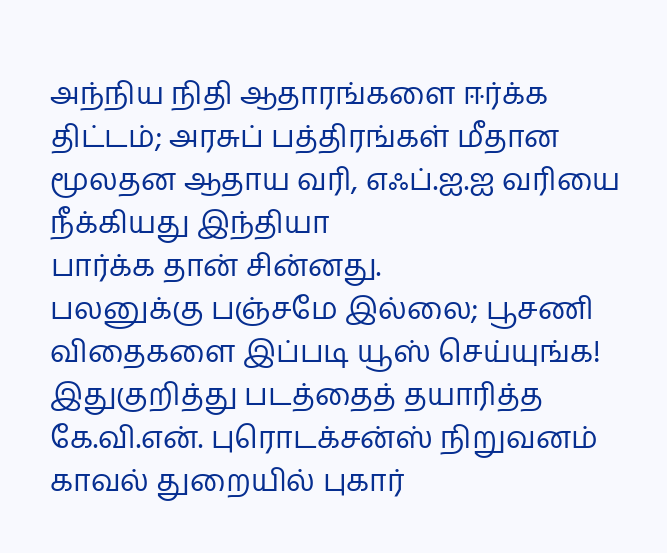அந்நிய நிதி ஆதாரங்களை ஈர்க்க திட்டம்; அரசுப் பத்திரங்கள் மீதான மூலதன ஆதாய வரி, எஃப்.ஐ.ஐ வரியை நீக்கியது இந்தியா
பார்க்க தான் சின்னது.
பலனுக்கு பஞ்சமே இல்லை; பூசணி விதைகளை இப்படி யூஸ் செய்யுங்க!
இதுகுறித்து படத்தைத் தயாரித்த கே.வி.என். புரொடக்சன்ஸ் நிறுவனம் காவல் துறையில் புகார்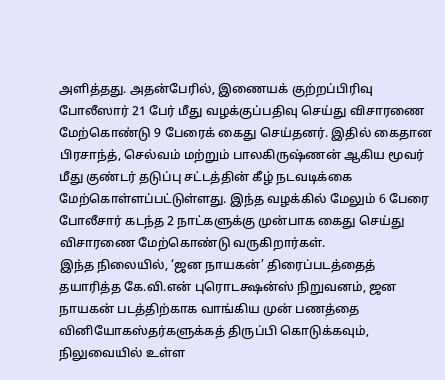அளித்தது. அதன்பேரில், இணையக் குற்றப்பிரிவு போலீஸார் 21 பேர் மீது வழக்குப்பதிவு செய்து விசாரணை மேற்கொண்டு 9 பேரைக் கைது செய்தனர். இதில் கைதான பிரசாந்த், செல்வம் மற்றும் பாலகிருஷ்ணன் ஆகிய மூவர் மீது குண்டர் தடுப்பு சட்டத்தின் கீழ் நடவடிக்கை மேற்கொள்ளப்பட்டுள்ளது. இந்த வழக்கில் மேலும் 6 பேரை போலீசார் கடந்த 2 நாட்களுக்கு முன்பாக கைது செய்து விசாரணை மேற்கொண்டு வருகிறார்கள்.
இந்த நிலையில், ‘ஜன நாயகன்’ திரைப்படத்தைத் தயாரித்த கே.வி.என் புரொடக்ஷன்ஸ் நிறுவனம், ஜன நாயகன் படத்திற்காக வாங்கிய முன் பணத்தை வினியோகஸ்தர்களுக்கத் திருப்பி கொடுக்கவும், நிலுவையில் உள்ள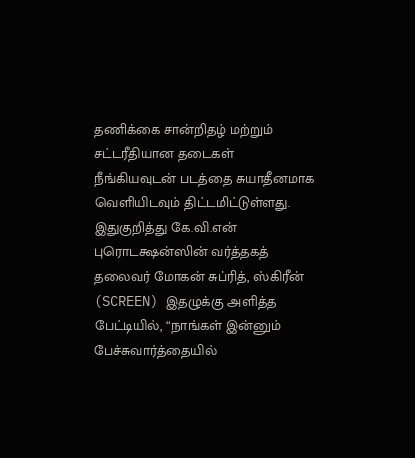தணிக்கை சான்றிதழ் மற்றும் சட்டரீதியான தடைகள் நீங்கியவுடன் படத்தை சுயாதீனமாக வெளியிடவும் திட்டமிட்டுள்ளது.
இதுகுறித்து கே.வி.என் புரொடக்ஷன்ஸின் வர்த்தகத் தலைவர் மோகன் சுப்ரித், ஸ்கிரீன் (SCREEN) இதழுக்கு அளித்த பேட்டியில், “நாங்கள் இன்னும் பேச்சுவார்த்தையில்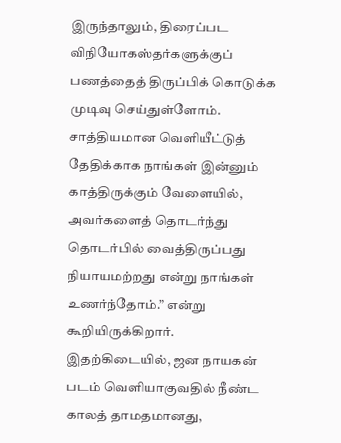இருந்தாலும், திரைப்பட விநியோகஸ்தர்களுக்குப் பணத்தைத் திருப்பிக் கொடுக்க முடிவு செய்துள்ளோம். சாத்தியமான வெளியீட்டுத் தேதிக்காக நாங்கள் இன்னும் காத்திருக்கும் வேளையில், அவர்களைத் தொடர்ந்து தொடர்பில் வைத்திருப்பது நியாயமற்றது என்று நாங்கள் உணர்ந்தோம்.” என்று கூறியிருக்கிறார்.
இதற்கிடையில், ஜன நாயகன் படம் வெளியாகுவதில் நீண்ட காலத் தாமதமானது,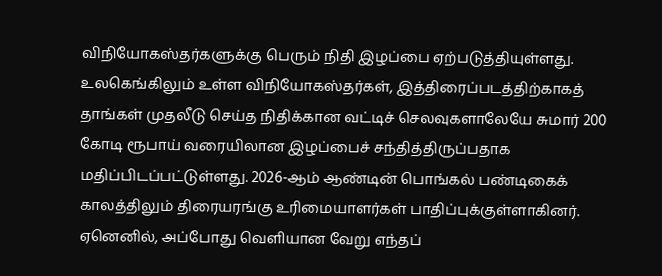விநியோகஸ்தர்களுக்கு பெரும் நிதி இழப்பை ஏற்படுத்தியுள்ளது. உலகெங்கிலும் உள்ள விநியோகஸ்தர்கள், இத்திரைப்படத்திற்காகத் தாங்கள் முதலீடு செய்த நிதிக்கான வட்டிச் செலவுகளாலேயே சுமார் 200 கோடி ரூபாய் வரையிலான இழப்பைச் சந்தித்திருப்பதாக மதிப்பிடப்பட்டுள்ளது. 2026-ஆம் ஆண்டின் பொங்கல் பண்டிகைக் காலத்திலும் திரையரங்கு உரிமையாளர்கள் பாதிப்புக்குள்ளாகினர். ஏனெனில், அப்போது வெளியான வேறு எந்தப்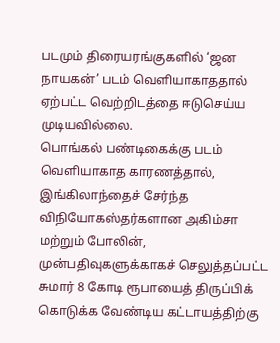படமும் திரையரங்குகளில் ‘ஜன நாயகன்’ படம் வெளியாகாததால் ஏற்பட்ட வெற்றிடத்தை ஈடுசெய்ய முடியவில்லை.
பொங்கல் பண்டிகைக்கு படம் வெளியாகாத காரணத்தால், இங்கிலாந்தைச் சேர்ந்த விநியோகஸ்தர்களான அகிம்சா மற்றும் போலின், முன்பதிவுகளுக்காகச் செலுத்தப்பட்ட சுமார் 8 கோடி ரூபாயைத் திருப்பிக் கொடுக்க வேண்டிய கட்டாயத்திற்கு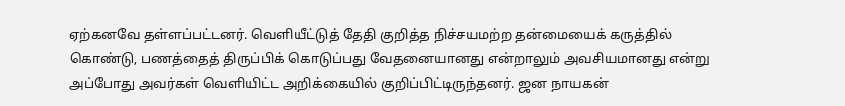ஏற்கனவே தள்ளப்பட்டனர். வெளியீட்டுத் தேதி குறித்த நிச்சயமற்ற தன்மையைக் கருத்தில் கொண்டு, பணத்தைத் திருப்பிக் கொடுப்பது வேதனையானது என்றாலும் அவசியமானது என்று அப்போது அவர்கள் வெளியிட்ட அறிக்கையில் குறிப்பிட்டிருந்தனர். ஜன நாயகன்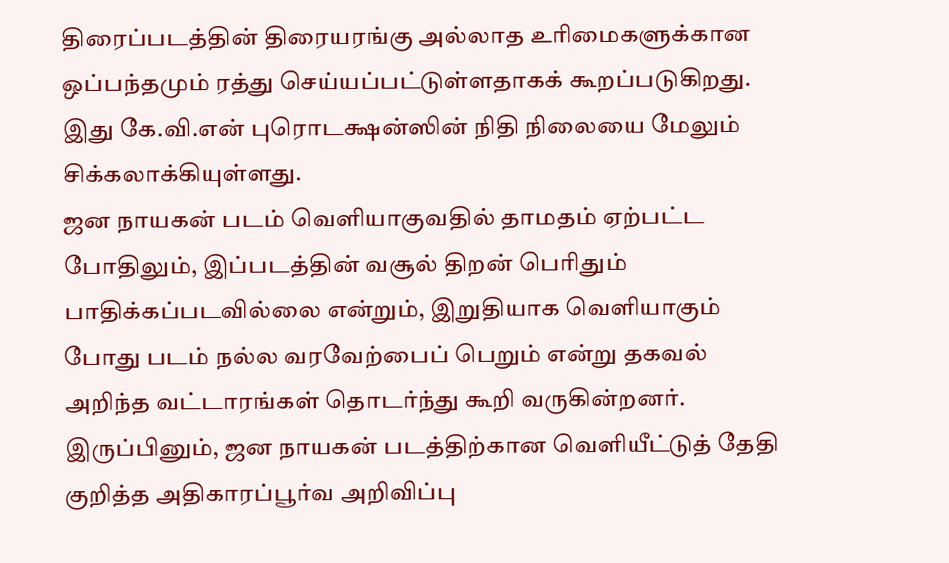திரைப்படத்தின் திரையரங்கு அல்லாத உரிமைகளுக்கான ஒப்பந்தமும் ரத்து செய்யப்பட்டுள்ளதாகக் கூறப்படுகிறது. இது கே.வி.என் புரொடக்ஷன்ஸின் நிதி நிலையை மேலும் சிக்கலாக்கியுள்ளது.
ஜன நாயகன் படம் வெளியாகுவதில் தாமதம் ஏற்பட்ட போதிலும், இப்படத்தின் வசூல் திறன் பெரிதும் பாதிக்கப்படவில்லை என்றும், இறுதியாக வெளியாகும் போது படம் நல்ல வரவேற்பைப் பெறும் என்று தகவல் அறிந்த வட்டாரங்கள் தொடர்ந்து கூறி வருகின்றனர். இருப்பினும், ஜன நாயகன் படத்திற்கான வெளியீட்டுத் தேதி குறித்த அதிகாரப்பூர்வ அறிவிப்பு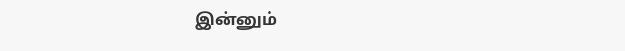இன்னும்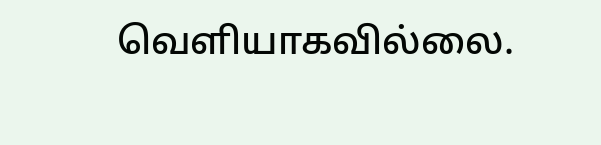வெளியாகவில்லை.